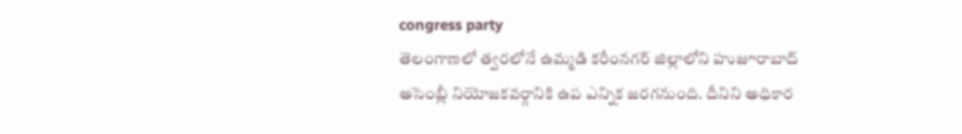congress party
తెలంగాణలో త్వరలోనే ఉమ్మడి కరీంనగర్ జిల్లాలోని హుజూరాబాద్ అసెంబ్లీ నియోజకవర్గానికి ఉప ఎన్నిక జరగనుంది. దీనిని అధికార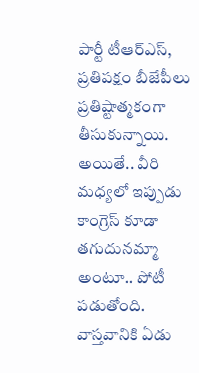పార్టీ టీఆర్ఎస్, ప్రతిపక్షం బీజేపీలు ప్రతిష్టాత్మకంగా తీసుకున్నాయి. అయితే.. వీరి మధ్యలో ఇప్పుడు కాంగ్రెస్ కూడా తగుదునమ్మా అంటూ.. పోటీ పడుతోంది. వాస్తవానికి ఏడు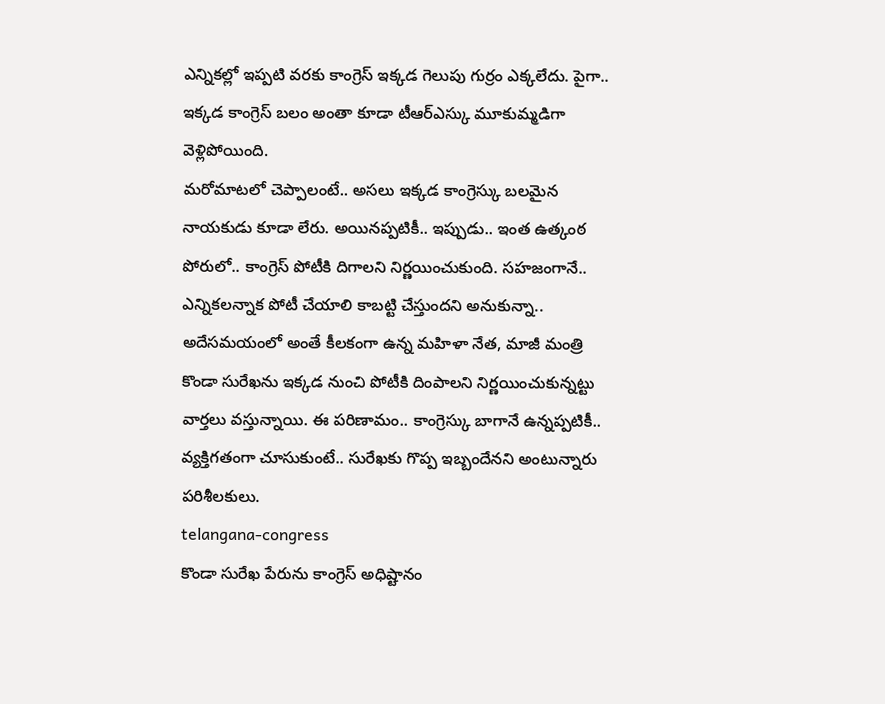ఎన్నికల్లో ఇప్పటి వరకు కాంగ్రెస్ ఇక్కడ గెలుపు గుర్రం ఎక్కలేదు. పైగా.. ఇక్కడ కాంగ్రెస్ బలం అంతా కూడా టీఆర్ఎస్కు మూకుమ్మడిగా వెళ్లిపోయింది.
మరోమాటలో చెప్పాలంటే.. అసలు ఇక్కడ కాంగ్రెస్కు బలమైన నాయకుడు కూడా లేరు. అయినప్పటికీ.. ఇప్పుడు.. ఇంత ఉత్కంఠ పోరులో.. కాంగ్రెస్ పోటీకి దిగాలని నిర్ణయించుకుంది. సహజంగానే.. ఎన్నికలన్నాక పోటీ చేయాలి కాబట్టి చేస్తుందని అనుకున్నా.. అదేసమయంలో అంతే కీలకంగా ఉన్న మహిళా నేత, మాజీ మంత్రి కొండా సురేఖను ఇక్కడ నుంచి పోటీకి దింపాలని నిర్ణయించుకున్నట్టు వార్తలు వస్తున్నాయి. ఈ పరిణామం.. కాంగ్రెస్కు బాగానే ఉన్నప్పటికీ.. వ్యక్తిగతంగా చూసుకుంటే.. సురేఖకు గొప్ప ఇబ్బందేనని అంటున్నారు పరిశీలకులు.
telangana-congress
కొండా సురేఖ పేరును కాంగ్రెస్ అధిష్టానం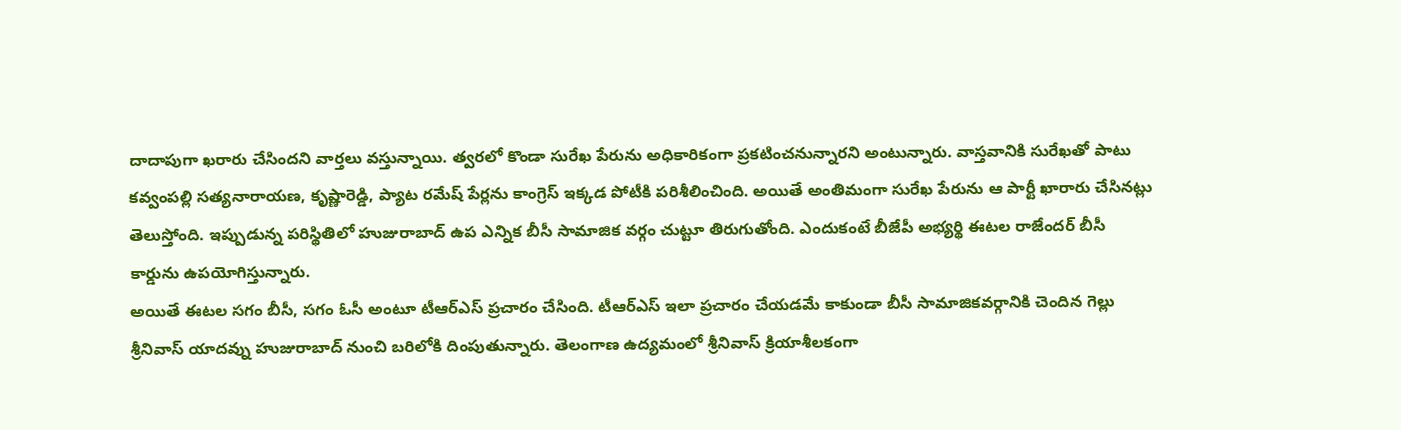దాదాపుగా ఖరారు చేసిందని వార్తలు వస్తున్నాయి. త్వరలో కొండా సురేఖ పేరును అధికారికంగా ప్రకటించనున్నారని అంటున్నారు. వాస్తవానికి సురేఖతో పాటు కవ్వంపల్లి సత్యనారాయణ, కృష్ణారెడ్డి, ప్యాట రమేష్ పేర్లను కాంగ్రెస్ ఇక్కడ పోటీకి పరిశీలించింది. అయితే అంతిమంగా సురేఖ పేరును ఆ పార్టీ ఖారారు చేసినట్లు తెలుస్తోంది. ఇప్పుడున్న పరిస్థితిలో హుజురాబాద్ ఉప ఎన్నిక బీసీ సామాజిక వర్గం చుట్టూ తిరుగుతోంది. ఎందుకంటే బీజేపీ అభ్యర్థి ఈటల రాజేందర్ బీసీ కార్డును ఉపయోగిస్తున్నారు.
అయితే ఈటల సగం బీసీ, సగం ఓసీ అంటూ టీఆర్ఎస్ ప్రచారం చేసింది. టీఆర్ఎస్ ఇలా ప్రచారం చేయడమే కాకుండా బీసీ సామాజికవర్గానికి చెందిన గెల్లు శ్రీనివాస్ యాదవ్ను హుజురాబాద్ నుంచి బరిలోకి దింపుతున్నారు. తెలంగాణ ఉద్యమంలో శ్రీనివాస్ క్రియాశీలకంగా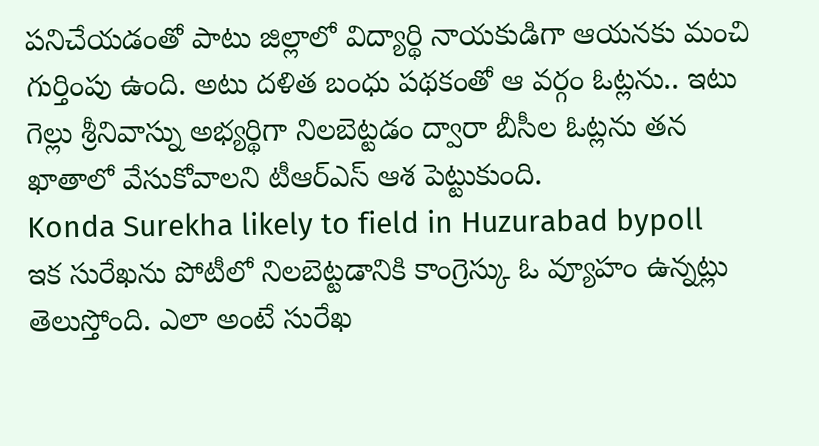పనిచేయడంతో పాటు జిల్లాలో విద్యార్థి నాయకుడిగా ఆయనకు మంచి గుర్తింపు ఉంది. అటు దళిత బంధు పథకంతో ఆ వర్గం ఓట్లను.. ఇటు గెల్లు శ్రీనివాస్ను అభ్యర్థిగా నిలబెట్టడం ద్వారా బీసీల ఓట్లను తన ఖాతాలో వేసుకోవాలని టీఆర్ఎస్ ఆశ పెట్టుకుంది.
Konda Surekha likely to field in Huzurabad bypoll
ఇక సురేఖను పోటీలో నిలబెట్టడానికి కాంగ్రెస్కు ఓ వ్యూహం ఉన్నట్లు తెలుస్తోంది. ఎలా అంటే సురేఖ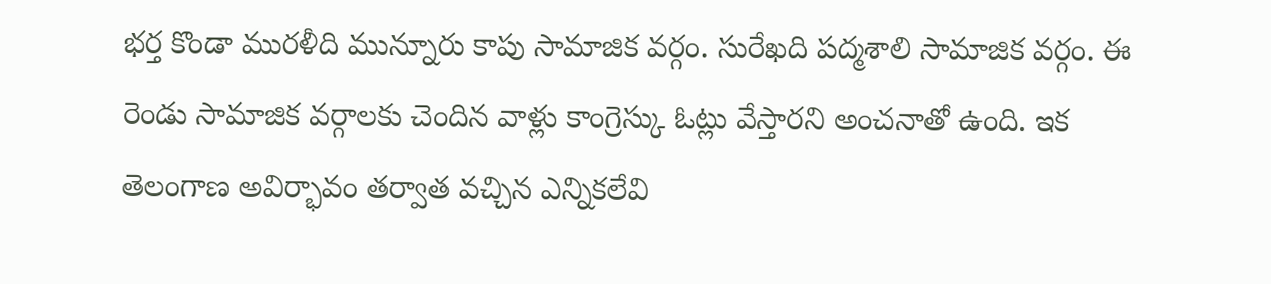భర్త కొండా మురళీది మున్నూరు కాపు సామాజిక వర్గం. సురేఖది పద్మశాలి సామాజిక వర్గం. ఈ రెండు సామాజిక వర్గాలకు చెందిన వాళ్లు కాంగ్రెస్కు ఓట్లు వేస్తారని అంచనాతో ఉంది. ఇక తెలంగాణ అవిర్భావం తర్వాత వచ్చిన ఎన్నికలేవి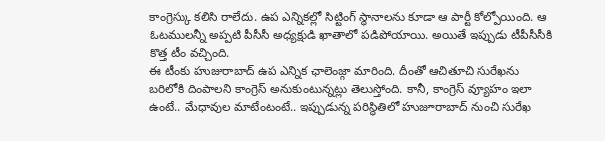కాంగ్రెస్కు కలిసి రాలేదు. ఉప ఎన్నికల్లో సిట్టింగ్ స్థానాలను కూడా ఆ పార్టీ కోల్పోయింది. ఆ ఓటములన్నీ అప్పటి పీసీసీ అధ్యక్షుడి ఖాతాలో పడిపోయాయి. అయితే ఇప్పుడు టీపీసీసీకి కొత్త టీం వచ్చింది.
ఈ టీంకు హుజురాబాద్ ఉప ఎన్నిక ఛాలెంజ్గా మారింది. దీంతో ఆచితూచి సురేఖను బరిలోకి దింపాలని కాంగ్రెస్ అనుకుంటున్నట్లు తెలుస్తోంది. కానీ, కాంగ్రెస్ వ్యూహం ఇలా ఉంటే.. మేధావుల మాటేంటంటే.. ఇప్పుడున్న పరిస్థితిలో హుజూరాబాద్ నుంచి సురేఖ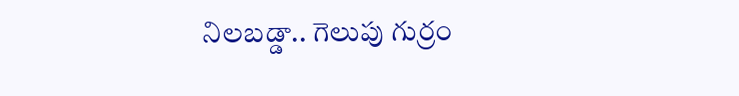నిలబడ్డా.. గెలుపు గుర్రం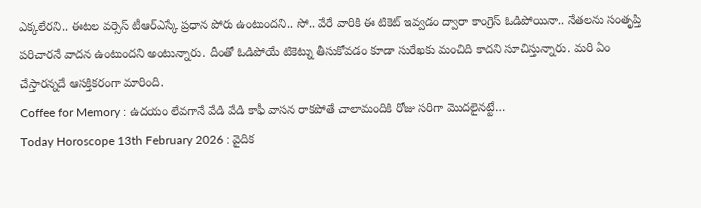ఎక్కలేరని.. ఈటల వర్సెస్ టీఆర్ఎస్కే ప్రధాన పోరు ఉంటుందని.. సో.. వేరే వారికి ఈ టికెట్ ఇవ్వడం ద్వారా కాంగ్రెస్ ఓడిపోయినా.. నేతలను సంతృప్తి పరిచారనే వాదన ఉంటుందని అంటున్నారు. దీంతో ఓడిపోయే టికెట్ను తీసుకోవడం కూడా సురేఖకు మంచిది కాదని సూచిస్తున్నారు. మరి ఏం చేస్తారన్నదే ఆసక్తికరంగా మారింది.
Coffee for Memory : ఉదయం లేవగానే వేడి వేడి కాఫీ వాసన రాకపోతే చాలామందికి రోజు సరిగా మొదలైనట్టే…
Today Horoscope 13th February 2026 : వైదిక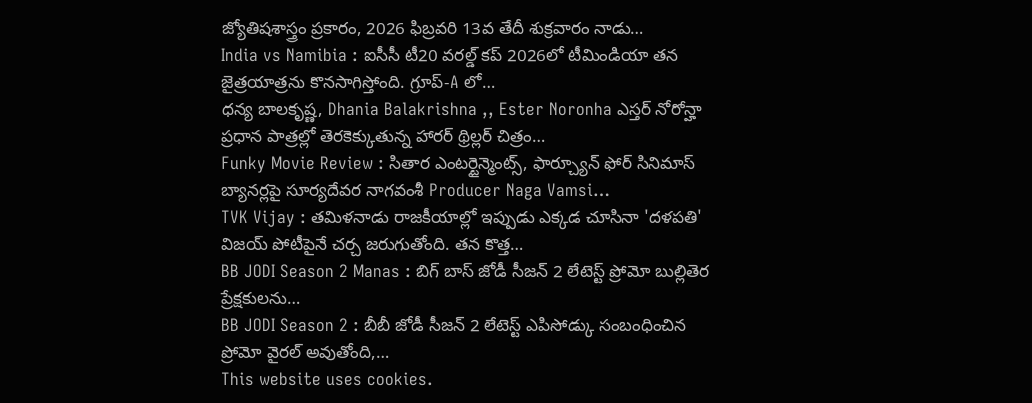జ్యోతిషశాస్త్రం ప్రకారం, 2026 ఫిబ్రవరి 13వ తేదీ శుక్రవారం నాడు…
India vs Namibia : ఐసీసీ టీ20 వరల్డ్ కప్ 2026లో టీమిండియా తన జైత్రయాత్రను కొనసాగిస్తోంది. గ్రూప్-A లో…
ధన్య బాలకృష్ణ, Dhania Balakrishna ,, Ester Noronha ఎస్తర్ నోరోన్హా ప్రధాన పాత్రల్లో తెరకెక్కుతున్న హారర్ థ్రిల్లర్ చిత్రం…
Funky Movie Review : సితార ఎంటర్టైన్మెంట్స్, ఫార్చ్యూన్ ఫోర్ సినిమాస్ బ్యానర్లపై సూర్యదేవర నాగవంశీ Producer Naga Vamsi…
TVK Vijay : తమిళనాడు రాజకీయాల్లో ఇప్పుడు ఎక్కడ చూసినా 'దళపతి' విజయ్ పోటీపైనే చర్చ జరుగుతోంది. తన కొత్త…
BB JODI Season 2 Manas : బిగ్ బాస్ జోడీ సీజన్ 2 లేటెస్ట్ ప్రోమో బుల్లితెర ప్రేక్షకులను…
BB JODI Season 2 : బీబీ జోడీ సీజన్ 2 లేటెస్ట్ ఎపిసోడ్కు సంబంధించిన ప్రోమో వైరల్ అవుతోంది,…
This website uses cookies.